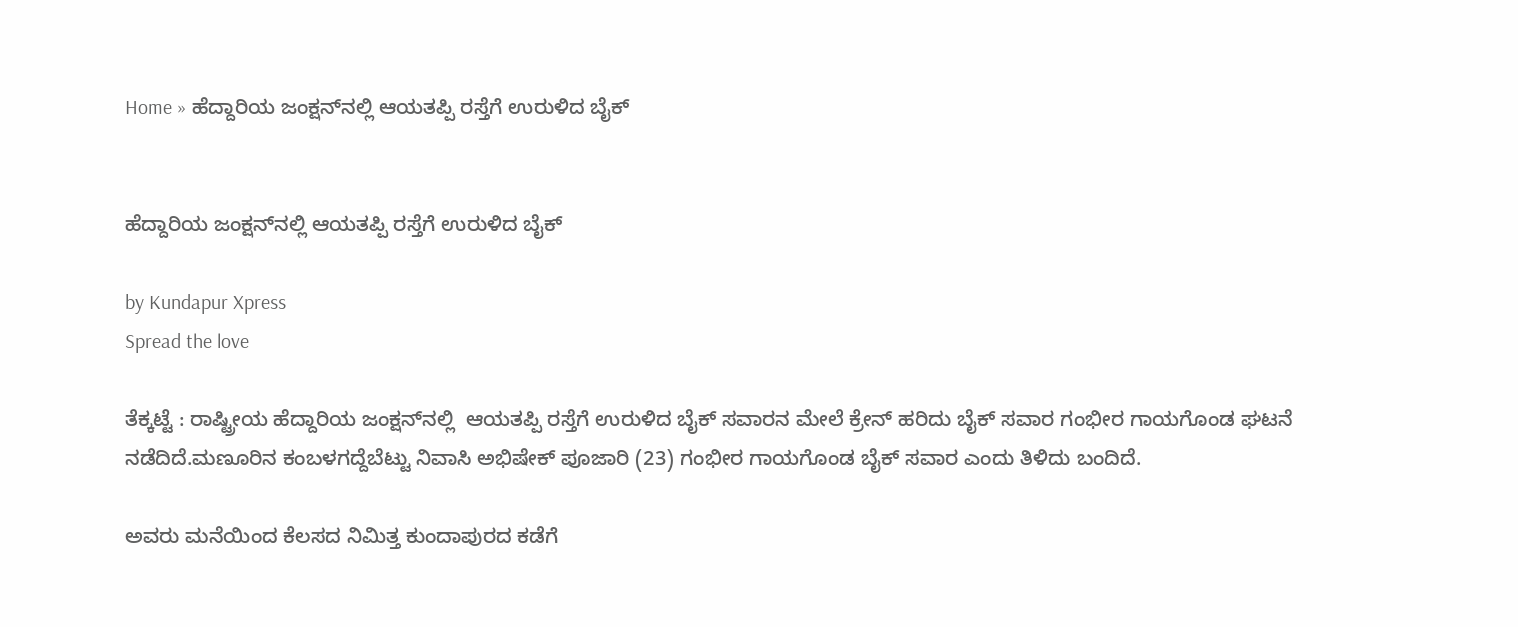Home » ಹೆದ್ದಾರಿಯ ಜಂಕ್ಷನ್‌ನಲ್ಲಿ ಆಯತಪ್ಪಿ ರಸ್ತೆಗೆ ಉರುಳಿದ ಬೈಕ್


ಹೆದ್ದಾರಿಯ ಜಂಕ್ಷನ್‌ನಲ್ಲಿ ಆಯತಪ್ಪಿ ರಸ್ತೆಗೆ ಉರುಳಿದ ಬೈಕ್

by Kundapur Xpress
Spread the love

ತೆಕ್ಕಟ್ಟೆ : ರಾಷ್ಟ್ರೀಯ ಹೆದ್ದಾರಿಯ ಜಂಕ್ಷನ್‌ನಲ್ಲಿ  ಆಯತಪ್ಪಿ ರಸ್ತೆಗೆ ಉರುಳಿದ ಬೈಕ್ ಸವಾರನ ಮೇಲೆ ಕ್ರೇನ್ ಹರಿದು ಬೈಕ್ ಸವಾರ ಗಂಭೀರ ಗಾಯಗೊಂಡ ಘಟನೆ ನಡೆದಿದೆ.ಮಣೂರಿನ ಕಂಬಳಗದ್ದೆಬೆಟ್ಟು ನಿವಾಸಿ ಅಭಿಷೇಕ್ ಪೂಜಾರಿ (23) ಗಂಭೀರ ಗಾಯಗೊಂಡ ಬೈಕ್ ಸವಾರ ಎಂದು ತಿಳಿದು ಬಂದಿದೆ.

ಅವರು ಮನೆಯಿಂದ ಕೆಲಸದ ನಿಮಿತ್ತ ಕುಂದಾಪುರದ ಕಡೆಗೆ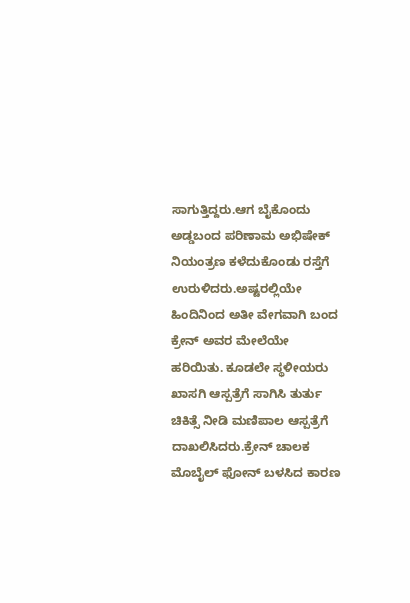ಸಾಗುತ್ತಿದ್ದರು.ಆಗ ಬೈಕೊಂದು ಅಡ್ಡಬಂದ ಪರಿಣಾಮ ಅಭಿಷೇಕ್‌ ನಿಯಂತ್ರಣ ಕಳೆದುಕೊಂಡು ರಸ್ತೆಗೆ ಉರುಳಿದರು.ಅಷ್ಟರಲ್ಲಿಯೇ ಹಿಂದಿನಿಂದ ಅತೀ ವೇಗವಾಗಿ ಬಂದ ಕ್ರೇನ್ ಅವರ ಮೇಲೆಯೇ ಹರಿಯಿತು. ಕೂಡಲೇ ಸ್ಥಳೀಯರು ಖಾಸಗಿ ಆಸ್ಪತ್ರೆಗೆ ಸಾಗಿಸಿ ತುರ್ತು ಚಿಕಿತ್ಸೆ ನೀಡಿ ಮಣಿಪಾಲ ಆಸ್ಪತ್ರೆಗೆ ದಾಖಲಿಸಿದರು.ಕ್ರೇನ್ ಚಾಲಕ ಮೊಬೈಲ್ ಫೋನ್ ಬಳಸಿದ ಕಾರಣ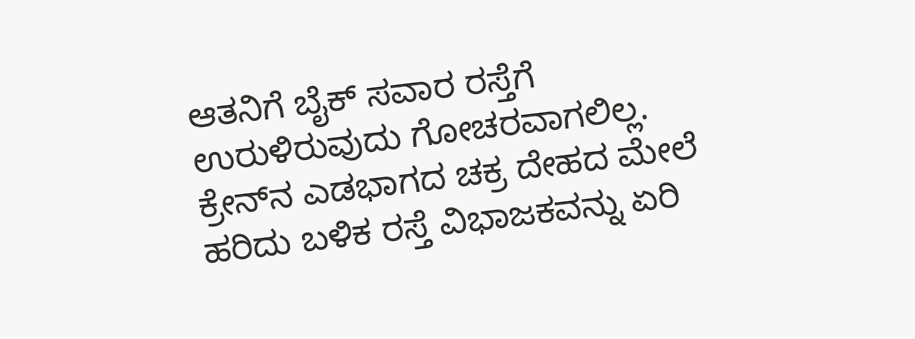ಆತನಿಗೆ ಬೈಕ್ ಸವಾರ ರಸ್ತೆಗೆ ಉರುಳಿರುವುದು ಗೋಚರವಾಗಲಿಲ್ಲ. ಕ್ರೇನ್‌ನ ಎಡಭಾಗದ ಚಕ್ರ ದೇಹದ ಮೇಲೆ ಹರಿದು ಬಳಿಕ ರಸ್ತೆ ವಿಭಾಜಕವನ್ನು ಏರಿ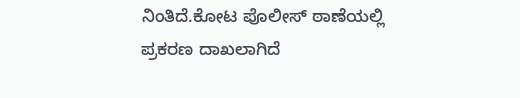ನಿಂತಿದೆ.ಕೋಟ ಪೊಲೀಸ್ ಠಾಣೆಯಲ್ಲಿ ಪ್ರಕರಣ ದಾಖಲಾಗಿದೆ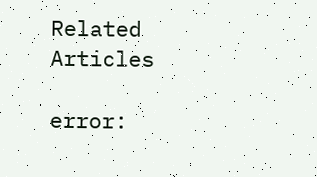Related Articles

error: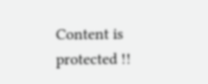Content is protected !!